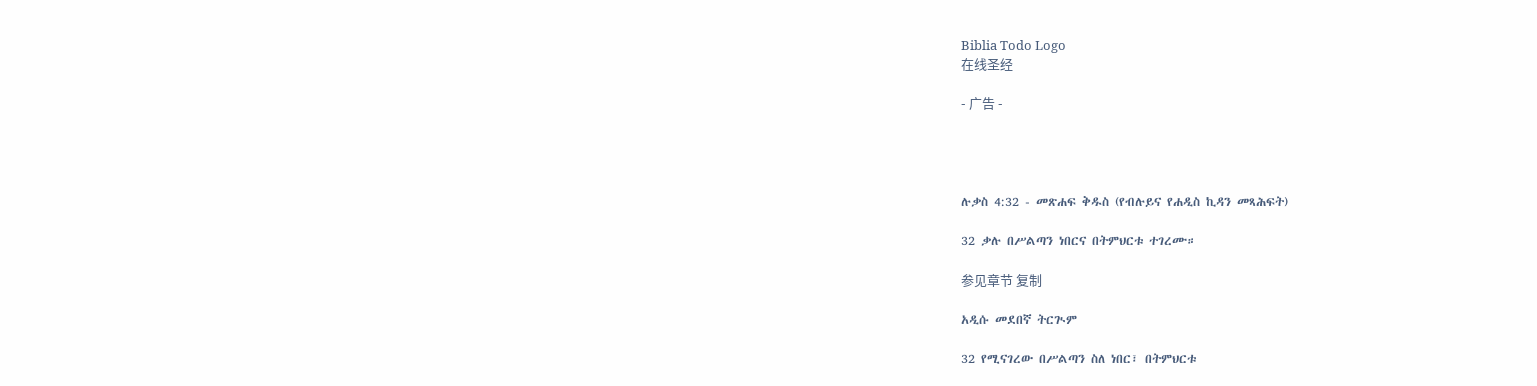Biblia Todo Logo
在线圣经

- 广告 -




ሉቃስ 4:32 - መጽሐፍ ቅዱስ (የብሉይና የሐዲስ ኪዳን መጻሕፍት)

32 ቃሉ በሥልጣን ነበርና በትምህርቱ ተገረሙ።

参见章节 复制

አዲሱ መደበኛ ትርጒም

32 የሚናገረው በሥልጣን ስለ ነበር፣ በትምህርቱ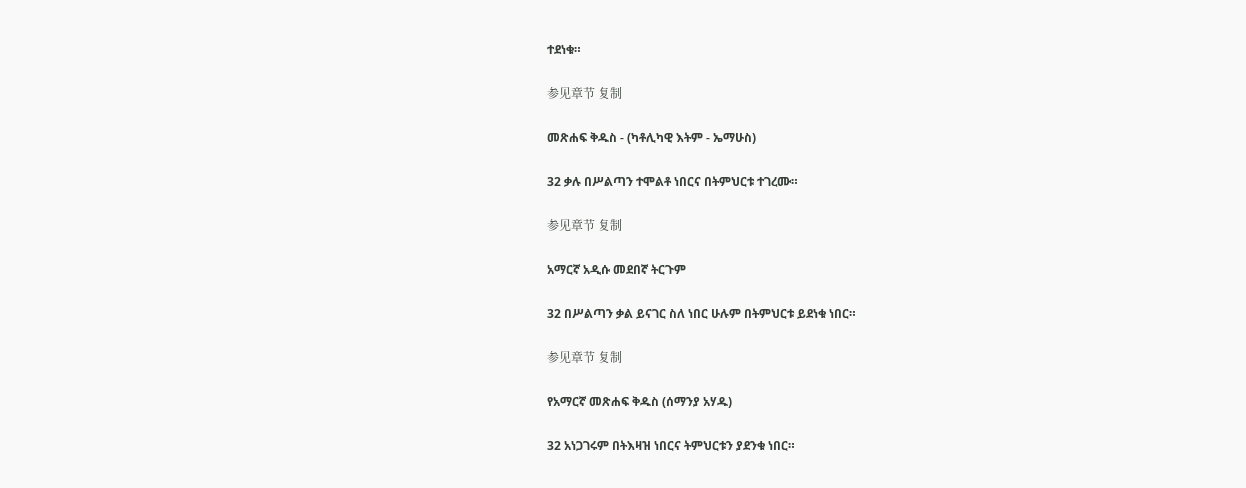ተደነቁ።

参见章节 复制

መጽሐፍ ቅዱስ - (ካቶሊካዊ እትም - ኤማሁስ)

32 ቃሉ በሥልጣን ተሞልቶ ነበርና በትምህርቱ ተገረሙ።

参见章节 复制

አማርኛ አዲሱ መደበኛ ትርጉም

32 በሥልጣን ቃል ይናገር ስለ ነበር ሁሉም በትምህርቱ ይደነቁ ነበር።

参见章节 复制

የአማርኛ መጽሐፍ ቅዱስ (ሰማንያ አሃዱ)

32 አነጋገሩም በትእዛዝ ነበርና ትምህርቱን ያደንቁ ነበር።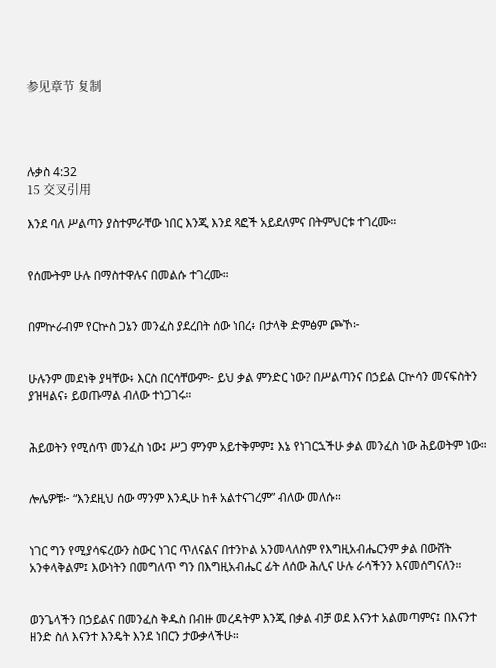参见章节 复制




ሉቃስ 4:32
15 交叉引用

እንደ ባለ ሥልጣን ያስተምራቸው ነበር እንጂ እንደ ጻፎች አይደለምና በትምህርቱ ተገረሙ።


የሰሙትም ሁሉ በማስተዋሉና በመልሱ ተገረሙ።


በምኵራብም የርኵስ ጋኔን መንፈስ ያደረበት ሰው ነበረ፥ በታላቅ ድምፅም ጮኾ፦


ሁሉንም መደነቅ ያዛቸው፥ እርስ በርሳቸውም፦ ይህ ቃል ምንድር ነው? በሥልጣንና በኃይል ርኵሳን መናፍስትን ያዝዛልና፥ ይወጡማል ብለው ተነጋገሩ።


ሕይወትን የሚሰጥ መንፈስ ነው፤ ሥጋ ምንም አይተቅምም፤ እኔ የነገርኋችሁ ቃል መንፈስ ነው ሕይወትም ነው።


ሎሌዎቹ፦ “እንደዚህ ሰው ማንም እንዲሁ ከቶ አልተናገረም” ብለው መለሱ።


ነገር ግን የሚያሳፍረውን ስውር ነገር ጥለናልና በተንኮል አንመላለስም የእግዚአብሔርንም ቃል በውሸት አንቀላቅልም፤ እውነትን በመግለጥ ግን በእግዚአብሔር ፊት ለሰው ሕሊና ሁሉ ራሳችንን እናመሰግናለን።


ወንጌላችን በኃይልና በመንፈስ ቅዱስ በብዙ መረዳትም እንጂ በቃል ብቻ ወደ እናንተ አልመጣምና፤ በእናንተ ዘንድ ስለ እናንተ እንዴት እንደ ነበርን ታውቃላችሁ።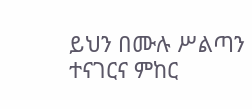ይህን በሙሉ ሥልጣን ተናገርና ምከር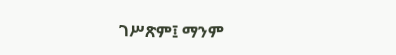ገሥጽም፤ ማንም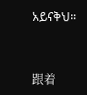አይናቅህ።


跟着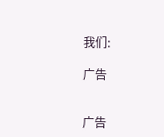我们:

广告


广告